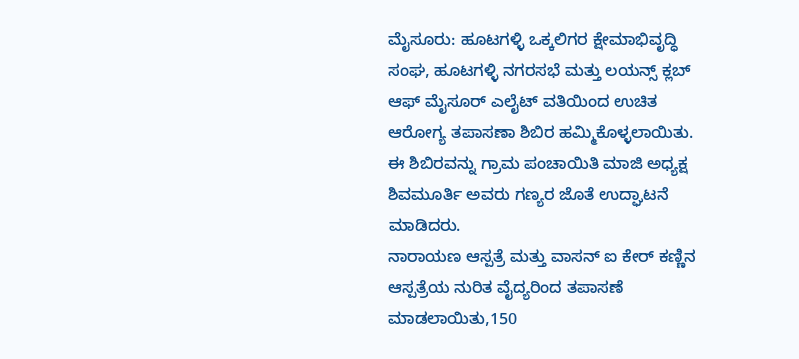ಮೈಸೂರು: ಹೂಟಗಳ್ಳಿ ಒಕ್ಕಲಿಗರ ಕ್ಷೇಮಾಭಿವೃದ್ಧಿ ಸಂಘ, ಹೂಟಗಳ್ಳಿ ನಗರಸಭೆ ಮತ್ತು ಲಯನ್ಸ್ ಕ್ಲಬ್ ಆಫ್ ಮೈಸೂರ್ ಎಲೈಟ್ ವತಿಯಿಂದ ಉಚಿತ ಆರೋಗ್ಯ ತಪಾಸಣಾ ಶಿಬಿರ ಹಮ್ಮಿಕೊಳ್ಳಲಾಯಿತು.
ಈ ಶಿಬಿರವನ್ನು ಗ್ರಾಮ ಪಂಚಾಯಿತಿ ಮಾಜಿ ಅಧ್ಯಕ್ಷ ಶಿವಮೂರ್ತಿ ಅವರು ಗಣ್ಯರ ಜೊತೆ ಉದ್ಘಾಟನೆ ಮಾಡಿದರು.
ನಾರಾಯಣ ಆಸ್ಪತ್ರೆ ಮತ್ತು ವಾಸನ್ ಐ ಕೇರ್ ಕಣ್ಣಿನ ಆಸ್ಪತ್ರೆಯ ನುರಿತ ವೈದ್ಯರಿಂದ ತಪಾಸಣೆ ಮಾಡಲಾಯಿತು,150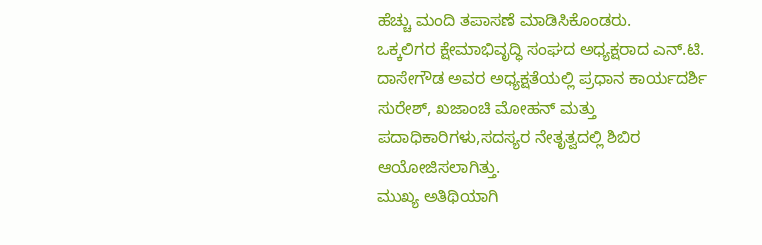ಹೆಚ್ಚು ಮಂದಿ ತಪಾಸಣೆ ಮಾಡಿಸಿಕೊಂಡರು.
ಒಕ್ಕಲಿಗರ ಕ್ಷೇಮಾಭಿವೃದ್ಧಿ ಸಂಘದ ಅಧ್ಯಕ್ಷರಾದ ಎನ್.ಟಿ. ದಾಸೇಗೌಡ ಅವರ ಅಧ್ಯಕ್ಷತೆಯಲ್ಲಿ ಪ್ರಧಾನ ಕಾರ್ಯದರ್ಶಿ ಸುರೇಶ್, ಖಜಾಂಚಿ ಮೋಹನ್ ಮತ್ತು ಪದಾಧಿಕಾರಿಗಳು,ಸದಸ್ಯರ ನೇತೃತ್ವದಲ್ಲಿ ಶಿಬಿರ ಆಯೋಜಿಸಲಾಗಿತ್ತು.
ಮುಖ್ಯ ಅತಿಥಿಯಾಗಿ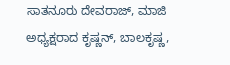ಸಾತನೂರು ದೇವರಾಜ್, ಮಾಜಿ ಅಧ್ಯಕ್ಷರಾದ ಕೃಷ್ಣನ್, ಬಾಲಕೃಷ್ಣ,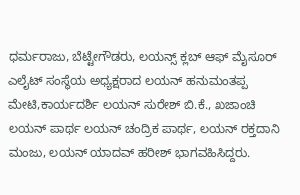ಧರ್ಮರಾಜು, ಬೆಟ್ಟೇಗೌಡರು, ಲಯನ್ಸ್ ಕ್ಲಬ್ ಆಫ್ ಮೈಸೂರ್ ಎಲೈಟ್ ಸಂಸ್ಥೆಯ ಅಧ್ಯಕ್ಷರಾದ ಲಯನ್ ಹನುಮಂತಪ್ಪ ಮೇಟಿ,ಕಾರ್ಯದರ್ಶಿ ಲಯನ್ ಸುರೇಶ್ ಬಿ.ಕೆ., ಖಜಾಂಚಿ ಲಯನ್ ಪಾರ್ಥ ಲಯನ್ ಚಂದ್ರಿಕ ಪಾರ್ಥ, ಲಯನ್ ರಕ್ತದಾನಿ ಮಂಜು, ಲಯನ್ ಯಾದವ್ ಹರೀಶ್ ಭಾಗವಹಿಸಿದ್ದರು.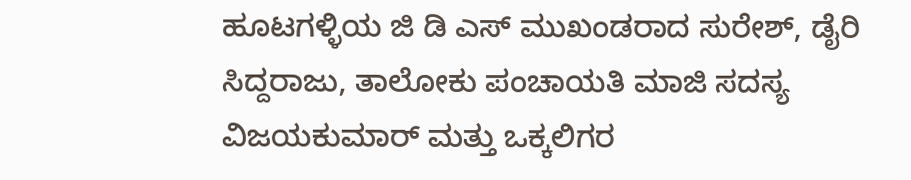ಹೂಟಗಳ್ಳಿಯ ಜಿ ಡಿ ಎಸ್ ಮುಖಂಡರಾದ ಸುರೇಶ್, ಡೈರಿ ಸಿದ್ದರಾಜು, ತಾಲೋಕು ಪಂಚಾಯತಿ ಮಾಜಿ ಸದಸ್ಯ ವಿಜಯಕುಮಾರ್ ಮತ್ತು ಒಕ್ಕಲಿಗರ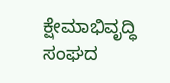ಕ್ಷೇಮಾಭಿವೃದ್ಧಿ ಸಂಘದ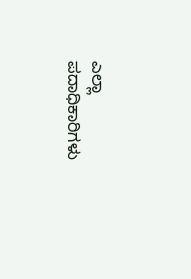ಎಲ್ಲಾ ಪದಾಧಿಕಾರಿಗಳು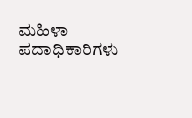ಮಹಿಳಾ ಪದಾಧಿಕಾರಿಗಳು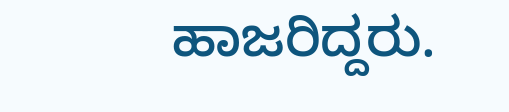ಹಾಜರಿದ್ದರು.